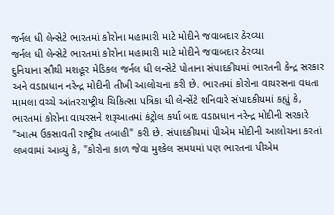જર્નલ ધી લેન્સેટે ભારતમાં કોરોના મહામારી માટે મોદીને જવાબદાર ઠેરવ્યા
જર્નલ ધી લેન્સેટે ભારતમાં કોરોના મહામારી માટે મોદીને જવાબદાર ઠેરવ્યા
દુનિયાના સૌથી મશહૂર મેડિકલ જર્નલ ધી લન્સેટે પોતાના સંપાદકીયમાં ભારતની કેન્દ્ર સરકાર અને વડાપ્રધાન નરેન્દ્ર મોદીની તીખી આલોચના કરી છે. ભારતમાં કોરોના વાયરસના વધતા મામલા વચ્ચે આંતરરાષ્ટ્રીય ચિકિત્સા પત્રિકા ધી લેન્સેંટે શનિવારે સંપાદકીયમાં કહ્યું કે, ભારતમાં કોરોના વાયરસને શરૂઆતમાં કંટ્રોલ કર્યા બાદ વડાપ્રધાન નરેન્દ્ર મોદીની સરકારે "આત્મ ઉકસાવતી રાષ્ટ્રીય તબાહી" કરી છે. સંપાદકીયમાં પીએમ મોદીની આલોચના કરતાં લખવામાં આવ્યું કે, "કોરોના કાળ જેવા મુશ્કેલ સમયમાં પણ ભારતના પીએમ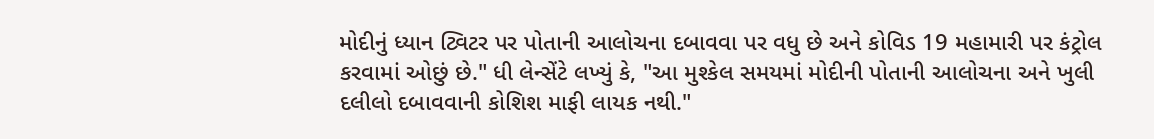મોદીનું ધ્યાન ટ્વિટર પર પોતાની આલોચના દબાવવા પર વધુ છે અને કોવિડ 19 મહામારી પર કંટ્રોલ કરવામાં ઓછું છે." ધી લેન્સેંટે લખ્યું કે, "આ મુશ્કેલ સમયમાં મોદીની પોતાની આલોચના અને ખુલી દલીલો દબાવવાની કોશિશ માફી લાયક નથી."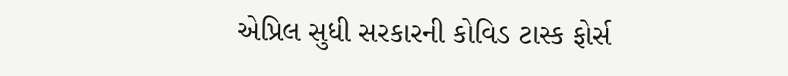એપ્રિલ સુધી સરકારની કોવિડ ટાસ્ક ફોર્સ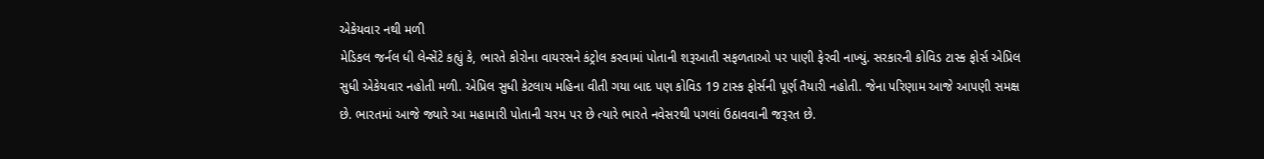એકેયવાર નથી મળી
મેડિકલ જર્નલ ધી લેન્સેંટે કહ્યું કે, ભારતે કોરોના વાયરસને કંટ્રોલ કરવામાં પોતાની શરૂઆતી સફળતાઓ પર પાણી ફેરવી નાખ્યું. સરકારની કોવિડ ટાસ્ક ફોર્સ એપ્રિલ સુધી એકેયવાર નહોતી મળી. એપ્રિલ સુધી કેટલાય મહિના વીતી ગયા બાદ પણ કોવિડ 19 ટાસ્ક ફોર્સની પૂર્ણ તૈયારી નહોતી. જેના પરિણામ આજે આપણી સમક્ષ છે. ભારતમાં આજે જ્યારે આ મહામારી પોતાની ચરમ પર છે ત્યારે ભારતે નવેસરથી પગલાં ઉઠાવવાની જરૂરત છે.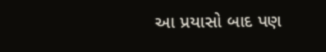આ પ્રયાસો બાદ પણ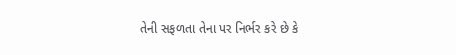તેની સફળતા તેના પર નિર્ભર કરે છે કે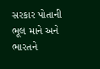સરકાર પોતાની ભૂલ માને અને ભારતને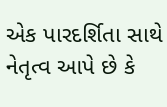એક પારદર્શિતા સાથે નેતૃત્વ આપે છે કે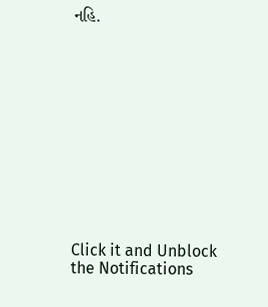નહિ.












Click it and Unblock the Notifications